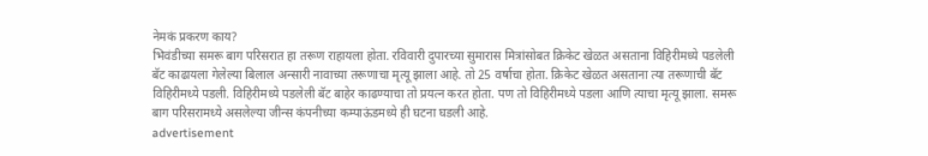नेमकं प्रकरण काय?
भिवंडीच्या समरू बाग परिसरात हा तरूण राहायला होता. रविवारी दुपारच्या सुमारास मित्रांसोबत क्रिकेट खेळत असताना विहिरीमध्ये पडलेली बॅट काढायला गेलेल्या बिलाल अन्सारी नावाच्या तरूणाचा मृत्यू झाला आहे. तो 25 वर्षाचा होता. क्रिकेट खेळत असताना त्या तरूणाची बॅट विहिरीमध्ये पडली. विहिरीमध्ये पडलेली बॅट बाहेर काढण्याचा तो प्रयत्न करत होता. पण तो विहिरीमध्ये पडला आणि त्याचा मृत्यू झाला. समरू बाग परिसरामध्ये असलेल्या जीन्स कंपनीच्या कम्पाऊंडमध्ये ही घटना घडली आहे.
advertisement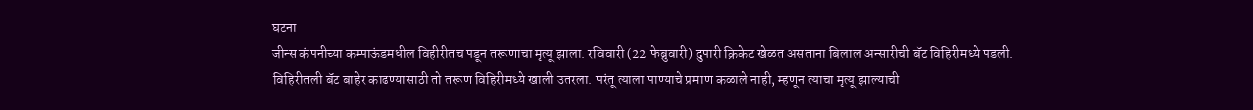घटना
जीन्स कंपनीच्या कम्पाऊंडमधील विहीरीतच पडून तरूणाचा मृत्यू झाला. रविवारी (22 फेब्रुवारी) दुपारी क्रिकेट खेळत असताना बिलाल अन्सारीची बॅट विहिरीमध्ये पडली. विहिरीतली बॅट बाहेर काढण्यासाठी तो तरूण विहिरीमध्ये खाली उतरला. परंतू त्याला पाण्याचे प्रमाण कळाले नाही, म्हणून त्याचा मृत्यू झाल्याची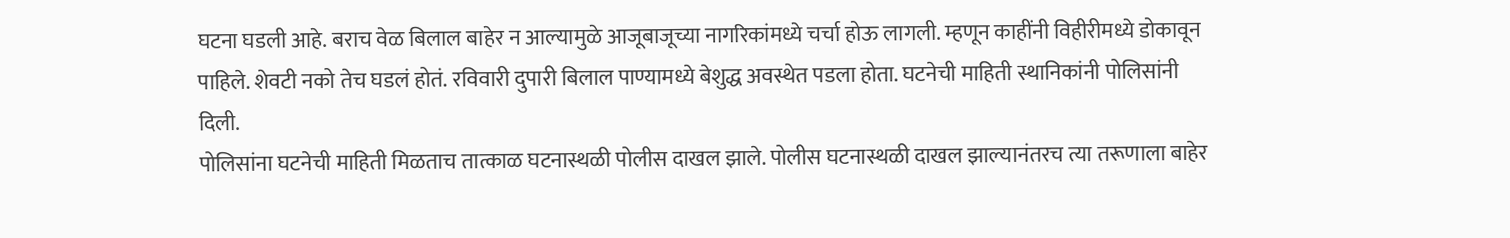घटना घडली आहे. बराच वेळ बिलाल बाहेर न आल्यामुळे आजूबाजूच्या नागरिकांमध्ये चर्चा होऊ लागली. म्हणून काहींनी विहीरीमध्ये डोकावून पाहिले. शेवटी नको तेच घडलं होतं. रविवारी दुपारी बिलाल पाण्यामध्ये बेशुद्ध अवस्थेत पडला होता. घटनेची माहिती स्थानिकांनी पोलिसांनी दिली.
पोलिसांना घटनेची माहिती मिळताच तात्काळ घटनास्थळी पोलीस दाखल झाले. पोलीस घटनास्थळी दाखल झाल्यानंतरच त्या तरूणाला बाहेर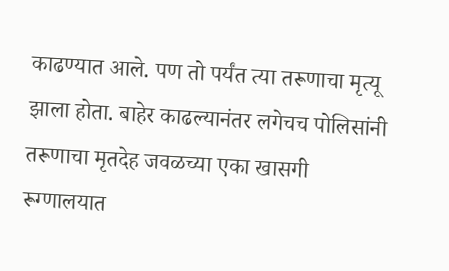काढण्यात आले. पण तो पर्यंत त्या तरूणाचा मृत्यू झाला होता. बाहेर काढल्यानंतर लगेचच पोलिसांनी तरूणाचा मृतदेह जवळच्या एका खासगी रूग्णालयात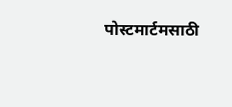पोस्टमार्टमसाठी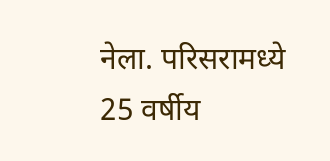नेला. परिसरामध्ये 25 वर्षीय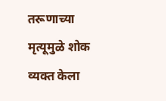तरूणाच्या मृत्यूमुळे शोक व्यक्त केला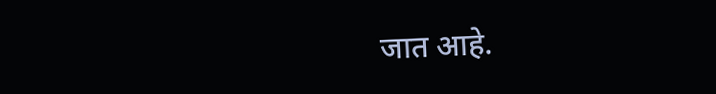जात आहे.